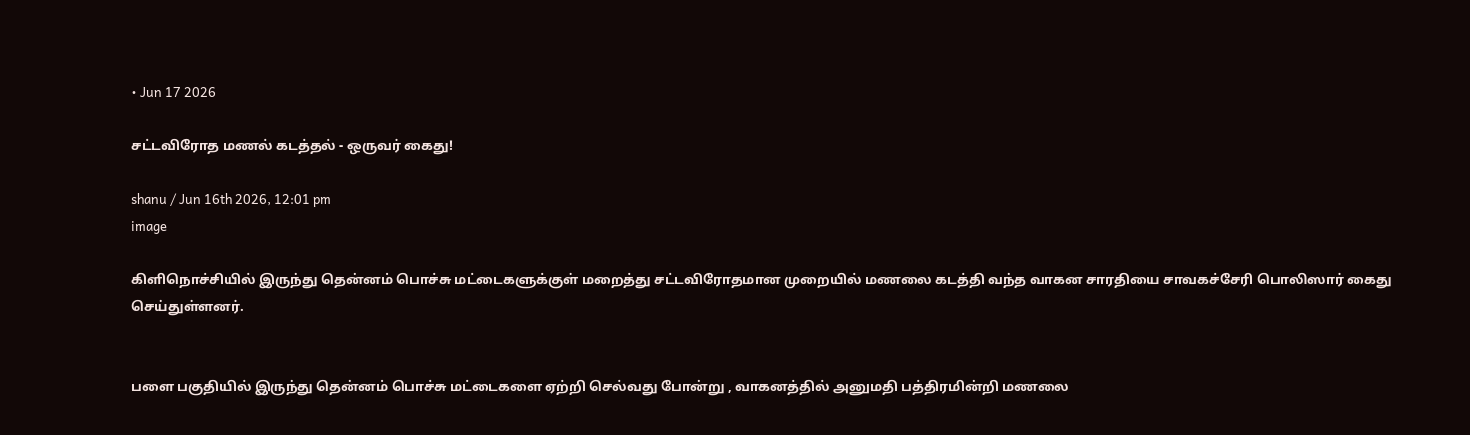• Jun 17 2026

சட்டவிரோத மணல் கடத்தல் - ஒருவர் கைது!

shanu / Jun 16th 2026, 12:01 pm
image

கிளிநொச்சியில் இருந்து தென்னம் பொச்சு மட்டைகளுக்குள் மறைத்து சட்டவிரோதமான முறையில் மணலை கடத்தி வந்த வாகன சாரதியை சாவகச்சேரி பொலிஸார் கைது செய்துள்ளனர்.


பளை பகுதியில் இருந்து தென்னம் பொச்சு மட்டைகளை ஏற்றி செல்வது போன்று , வாகனத்தில் அனுமதி பத்திரமின்றி மணலை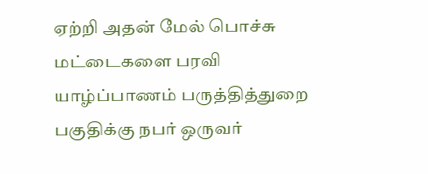ஏற்றி அதன் மேல் பொச்சு மட்டைகளை பரவி யாழ்ப்பாணம் பருத்தித்துறை பகுதிக்கு நபர் ஒருவர்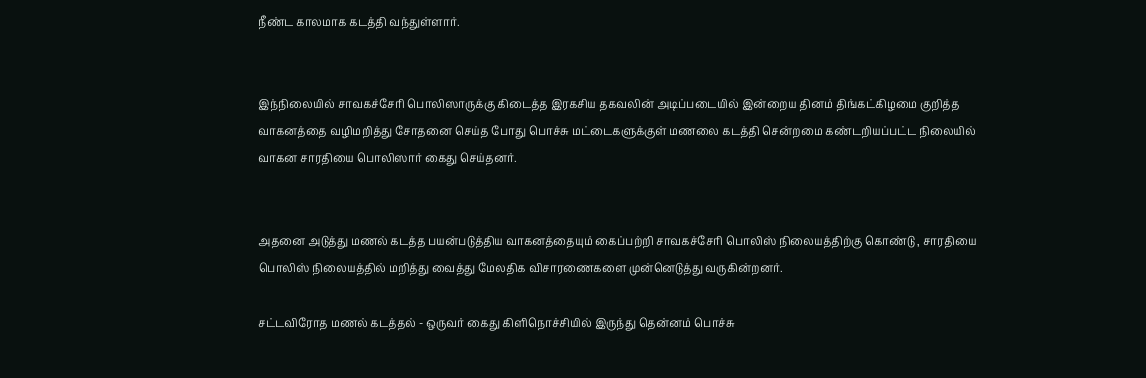நீண்ட காலமாக கடத்தி வந்துள்ளார்.


இந்நிலையில் சாவகச்சேரி பொலிஸாருக்கு கிடைத்த இரகசிய தகவலின் அடிப்படையில் இன்றைய தினம் திங்கட்கிழமை குறித்த வாகனத்தை வழிமறித்து சோதனை செய்த போது பொச்சு மட்டைகளுக்குள் மணலை கடத்தி சென்றமை கண்டறியப்பட்ட நிலையில் வாகன சாரதியை பொலிஸார் கைது செய்தனர்.


அதனை அடுத்து மணல் கடத்த பயன்படுத்திய வாகனத்தையும் கைப்பற்றி சாவகச்சேரி பொலிஸ் நிலையத்திற்கு கொண்டு , சாரதியை பொலிஸ் நிலையத்தில் மறித்து வைத்து மேலதிக விசாரணைகளை முன்னெடுத்து வருகின்றனர்.

சட்டவிரோத மணல் கடத்தல் - ஒருவர் கைது கிளிநொச்சியில் இருந்து தென்னம் பொச்சு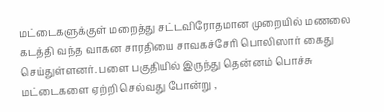மட்டைகளுக்குள் மறைத்து சட்டவிரோதமான முறையில் மணலை கடத்தி வந்த வாகன சாரதியை சாவகச்சேரி பொலிஸார் கைது செய்துள்ளனர். பளை பகுதியில் இருந்து தென்னம் பொச்சு மட்டைகளை ஏற்றி செல்வது போன்று ,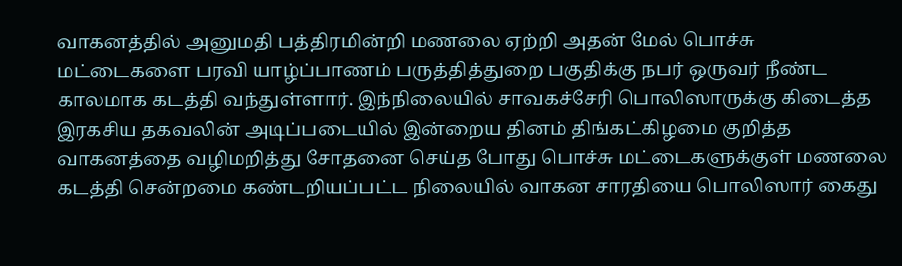வாகனத்தில் அனுமதி பத்திரமின்றி மணலை ஏற்றி அதன் மேல் பொச்சு மட்டைகளை பரவி யாழ்ப்பாணம் பருத்தித்துறை பகுதிக்கு நபர் ஒருவர் நீண்ட காலமாக கடத்தி வந்துள்ளார். இந்நிலையில் சாவகச்சேரி பொலிஸாருக்கு கிடைத்த இரகசிய தகவலின் அடிப்படையில் இன்றைய தினம் திங்கட்கிழமை குறித்த வாகனத்தை வழிமறித்து சோதனை செய்த போது பொச்சு மட்டைகளுக்குள் மணலை கடத்தி சென்றமை கண்டறியப்பட்ட நிலையில் வாகன சாரதியை பொலிஸார் கைது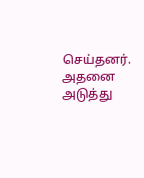செய்தனர். அதனை அடுத்து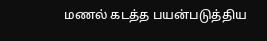மணல் கடத்த பயன்படுத்திய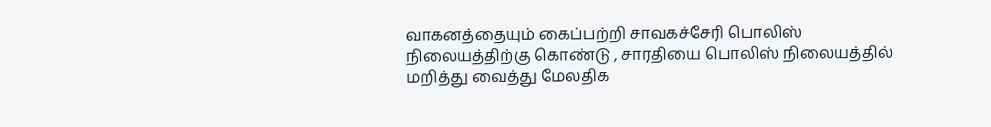வாகனத்தையும் கைப்பற்றி சாவகச்சேரி பொலிஸ் நிலையத்திற்கு கொண்டு , சாரதியை பொலிஸ் நிலையத்தில் மறித்து வைத்து மேலதிக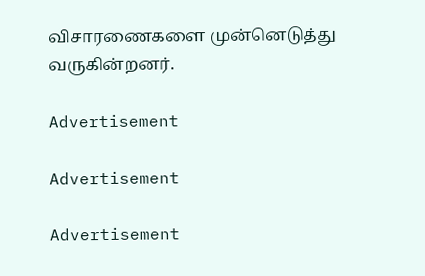விசாரணைகளை முன்னெடுத்து வருகின்றனர்.

Advertisement

Advertisement

Advertisement